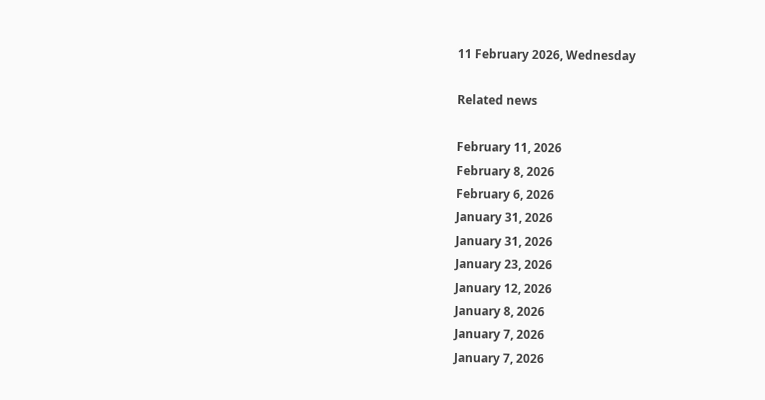11 February 2026, Wednesday

Related news

February 11, 2026
February 8, 2026
February 6, 2026
January 31, 2026
January 31, 2026
January 23, 2026
January 12, 2026
January 8, 2026
January 7, 2026
January 7, 2026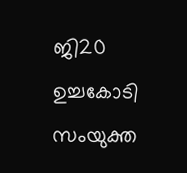ജി20 ഉച്ചകോടി സംയുക്ത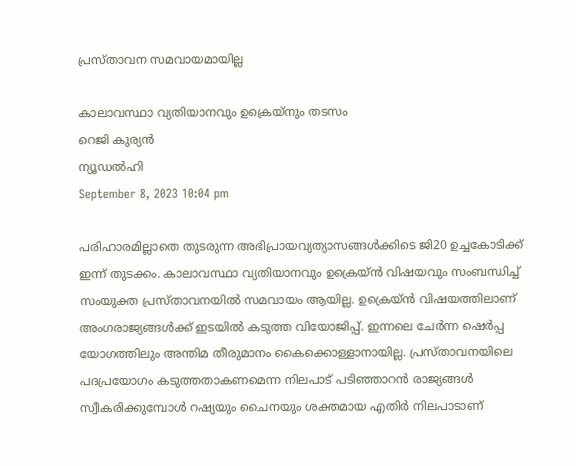പ്രസ്താവന സമവായമായില്ല

കാലാവസ്ഥാ വ്യതിയാനവും ഉക്രെയ്നും തടസം
റെജി കുര്യന്‍
ന്യൂഡല്‍ഹി
September 8, 2023 10:04 pm

പരിഹാരമില്ലാതെ തുടരുന്ന അഭിപ്രായവ്യത്യാസങ്ങള്‍ക്കിടെ ജി20 ഉച്ചകോടിക്ക് ഇന്ന് തുടക്കം. കാലാവസ്ഥാ വ്യതിയാനവും ഉക്രെയ്ന്‍ വിഷയവും സംബന്ധിച്ച് സംയുക്ത പ്രസ്താവനയില്‍ സമവായം ആയില്ല. ഉക്രെയ്ന്‍ വിഷയത്തിലാണ് അംഗരാജ്യങ്ങള്‍ക്ക് ഇടയില്‍ കടുത്ത വിയോജിപ്പ്. ഇന്നലെ ചേര്‍ന്ന ഷെര്‍പ്പ യോഗത്തിലും അന്തിമ തീരുമാനം കൈക്കൊള്ളാനായില്ല. പ്രസ്താവനയിലെ പദപ്രയോഗം കടുത്തതാകണമെന്ന നിലപാട് പടിഞ്ഞാറന്‍ രാജ്യങ്ങള്‍ സ്വീകരിക്കുമ്പോള്‍ റഷ്യയും ചൈനയും ശക്തമായ എതിര്‍ നിലപാടാണ്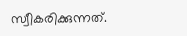സ്വീകരിക്കുന്നത്.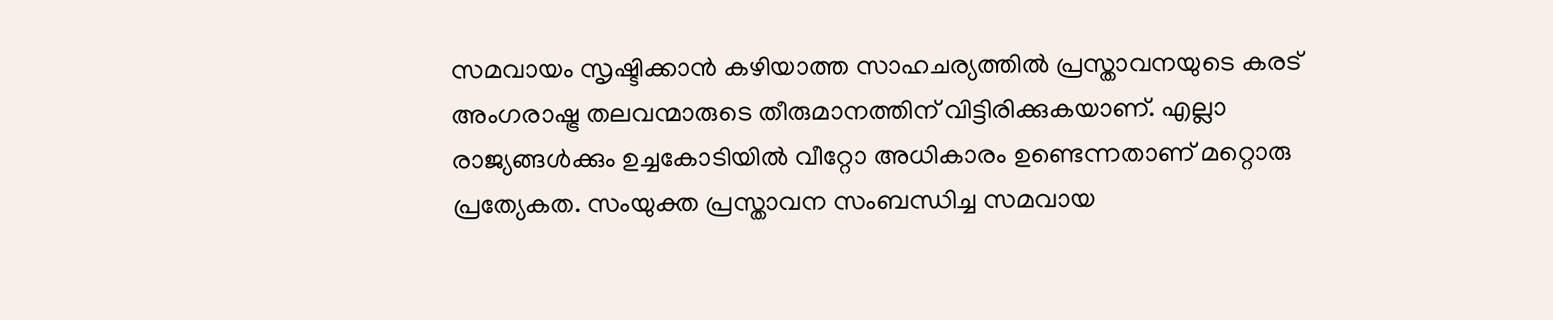സമവായം സൃഷ്ടിക്കാന്‍ കഴിയാത്ത സാഹചര്യത്തില്‍ പ്രസ്താവനയുടെ കരട് അംഗരാഷ്ട്ര തലവന്മാരുടെ തീരുമാനത്തിന് വിട്ടിരിക്കുകയാണ്. എല്ലാ രാജ്യങ്ങള്‍ക്കും ഉച്ചകോടിയില്‍ വീറ്റോ അധികാരം ഉണ്ടെന്നതാണ് മറ്റൊരു പ്രത്യേകത. സംയുക്ത പ്രസ്താവന സംബന്ധിച്ച സമവായ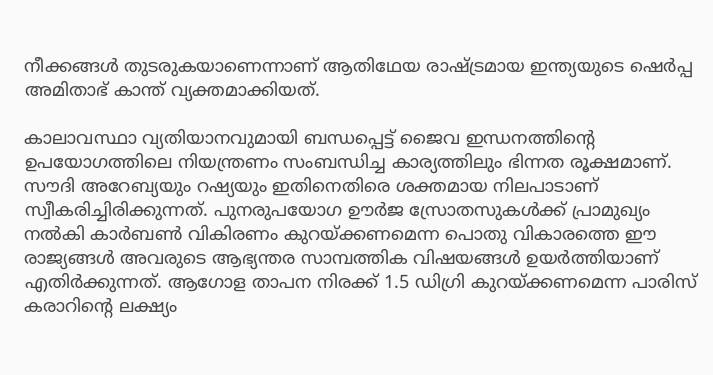നീക്കങ്ങള്‍ തുടരുകയാണെന്നാണ് ആതിഥേയ രാഷ്ട്രമായ ഇന്ത്യയുടെ ഷെര്‍പ്പ അമിതാഭ് കാന്ത് വ്യക്തമാക്കിയത്.

കാലാവസ്ഥാ വ്യതിയാനവുമായി ബന്ധപ്പെട്ട് ജൈവ ഇന്ധനത്തിന്റെ ഉപയോഗത്തിലെ നിയന്ത്രണം സംബന്ധിച്ച കാര്യത്തിലും ഭിന്നത രൂക്ഷമാണ്. സൗദി അറേബ്യയും റഷ്യയും ഇതിനെതിരെ ശക്തമായ നിലപാടാണ് സ്വീകരിച്ചിരിക്കുന്നത്. പുനരുപയോഗ ഊര്‍ജ സ്രോതസുകള്‍ക്ക് പ്രാമുഖ്യം നല്‍കി കാര്‍ബണ്‍ വികിരണം കുറയ്ക്കണമെന്ന പൊതു വികാരത്തെ ഈ രാജ്യങ്ങള്‍ അവരുടെ ആഭ്യന്തര സാമ്പത്തിക വിഷയങ്ങള്‍ ഉയര്‍ത്തിയാണ് എതിര്‍ക്കുന്നത്. ആഗോള താപന നിരക്ക് 1.5 ഡിഗ്രി കുറയ്ക്കണമെന്ന പാരിസ് കരാറിന്റെ ലക്ഷ്യം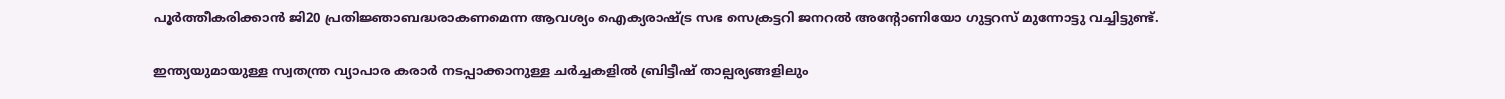പൂര്‍ത്തീകരിക്കാന്‍ ജി20 പ്രതിജ്ഞാബദ്ധരാകണമെന്ന ആവശ്യം ഐക്യരാഷ്ട്ര സഭ സെക്രട്ടറി ജനറല്‍ അന്റോണിയോ ഗുട്ടറസ് മുന്നോട്ടു വച്ചിട്ടുണ്ട്.

ഇന്ത്യയുമായുള്ള സ്വതന്ത്ര വ്യാപാര കരാര്‍ നടപ്പാക്കാനുള്ള ചര്‍ച്ചകളില്‍ ബ്രിട്ടീഷ് താല്പര്യങ്ങളിലും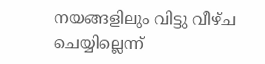നയങ്ങളിലും വിട്ടു വീഴ്ച ചെയ്യില്ലെന്ന്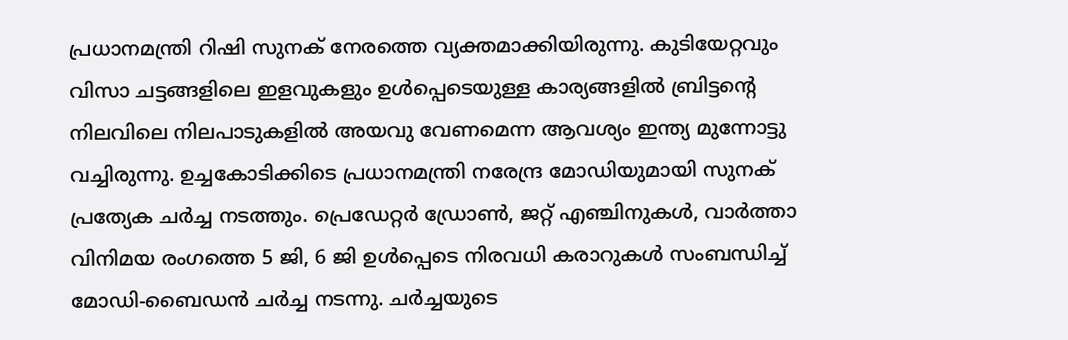പ്രധാനമന്ത്രി റിഷി സുനക് നേരത്തെ വ്യക്തമാക്കിയിരുന്നു. കുടിയേറ്റവും വിസാ ചട്ടങ്ങളിലെ ഇളവുകളും ഉള്‍പ്പെടെയുള്ള കാര്യങ്ങളില്‍ ബ്രിട്ടന്റെ നിലവിലെ നിലപാടുകളില്‍ അയവു വേണമെന്ന ആവശ്യം ഇന്ത്യ മുന്നോട്ടു വച്ചിരുന്നു. ഉച്ചകോടിക്കിടെ പ്രധാനമന്ത്രി നരേന്ദ്ര മോഡിയുമായി സുനക് പ്രത്യേക ചര്‍ച്ച നടത്തും. പ്രെഡേറ്റര്‍ ഡ്രോണ്‍, ജറ്റ് എഞ്ചിനുകള്‍, വാര്‍ത്താ വിനിമയ രംഗത്തെ 5 ജി, 6 ജി ഉള്‍പ്പെടെ നിരവധി കരാറുകള്‍ സംബന്ധിച്ച് മോഡി-ബൈഡന്‍ ചര്‍ച്ച നടന്നു. ചര്‍ച്ചയുടെ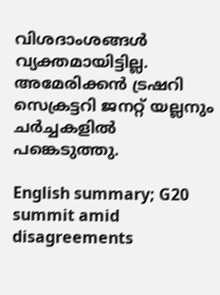വിശദാംശങ്ങള്‍ വ്യക്തമായിട്ടില്ല. അമേരിക്കന്‍ ട്രഷറി സെക്രട്ടറി ജനറ്റ് യല്ലനും ചര്‍ച്ചകളില്‍ പങ്കെടുത്തു.

English summary; G20 summit amid disagreements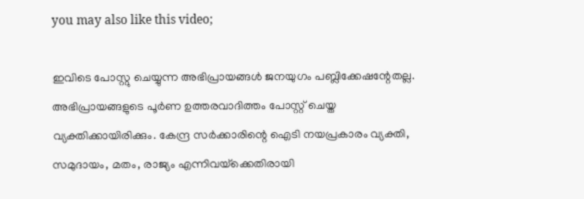you may also like this video;

ഇവിടെ പോസ്റ്റു ചെയ്യുന്ന അഭിപ്രായങ്ങള്‍ ജനയുഗം പബ്ലിക്കേഷന്റേതല്ല. അഭിപ്രായങ്ങളുടെ പൂര്‍ണ ഉത്തരവാദിത്തം പോസ്റ്റ് ചെയ്ത വ്യക്തിക്കായിരിക്കും. കേന്ദ്ര സര്‍ക്കാരിന്റെ ഐടി നയപ്രകാരം വ്യക്തി, സമുദായം, മതം, രാജ്യം എന്നിവയ്‌ക്കെതിരായി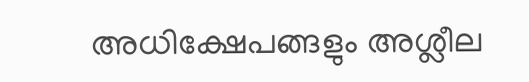അധിക്ഷേപങ്ങളും അശ്ലീല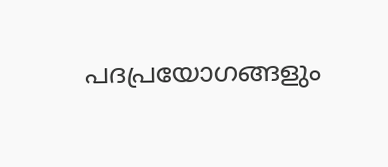പദപ്രയോഗങ്ങളും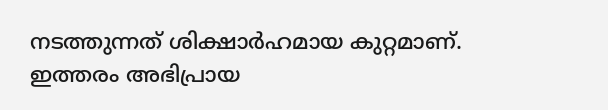നടത്തുന്നത് ശിക്ഷാര്‍ഹമായ കുറ്റമാണ്. ഇത്തരം അഭിപ്രായ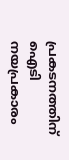പ്രകടനത്തിന് ഐടി നയപ്രകാരം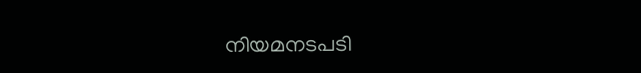നിയമനടപടി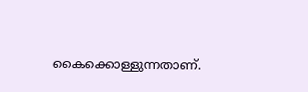കൈക്കൊള്ളുന്നതാണ്.